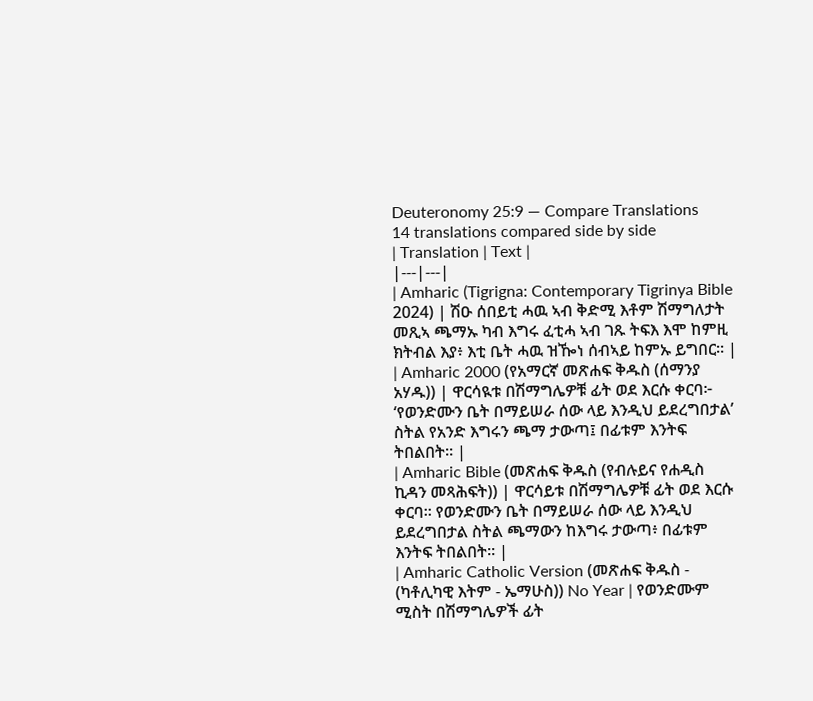Deuteronomy 25:9 — Compare Translations
14 translations compared side by side
| Translation | Text |
|---|---|
| Amharic (Tigrigna: Contemporary Tigrinya Bible 2024) | ሽዑ ሰበይቲ ሓዉ ኣብ ቅድሚ እቶም ሽማግለታት መጺኣ ጫማኡ ካብ እግሩ ፈቲሓ ኣብ ገጹ ትፍእ እሞ ከምዚ ክትብል እያ፥ እቲ ቤት ሓዉ ዝዀነ ሰብኣይ ከምኡ ይግበር። |
| Amharic 2000 (የአማርኛ መጽሐፍ ቅዱስ (ሰማንያ አሃዱ)) | ዋርሳዪቱ በሽማግሌዎቹ ፊት ወደ እርሱ ቀርባ፦ ‘የወንድሙን ቤት በማይሠራ ሰው ላይ እንዲህ ይደረግበታል’ ስትል የአንድ እግሩን ጫማ ታውጣ፤ በፊቱም እንትፍ ትበልበት። |
| Amharic Bible (መጽሐፍ ቅዱስ (የብሉይና የሐዲስ ኪዳን መጻሕፍት)) | ዋርሳይቱ በሽማግሌዎቹ ፊት ወደ እርሱ ቀርባ። የወንድሙን ቤት በማይሠራ ሰው ላይ እንዲህ ይደረግበታል ስትል ጫማውን ከእግሩ ታውጣ፥ በፊቱም እንትፍ ትበልበት። |
| Amharic Catholic Version (መጽሐፍ ቅዱስ - (ካቶሊካዊ እትም - ኤማሁስ)) No Year | የወንድሙም ሚስት በሽማግሌዎች ፊት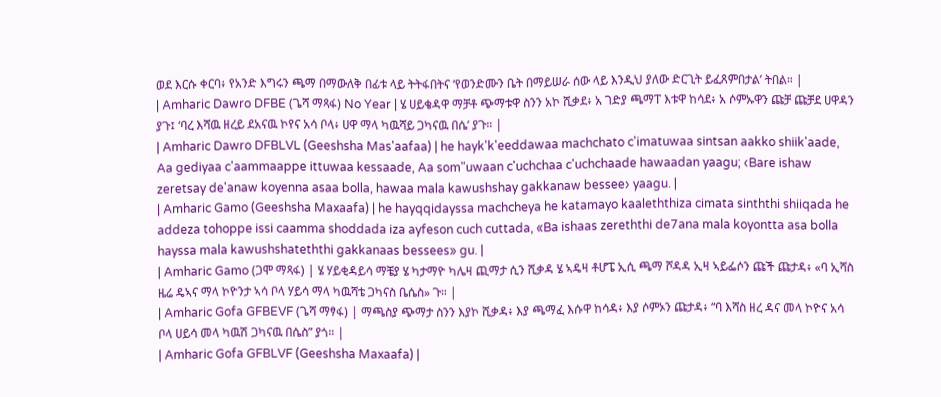ወደ እርሱ ቀርባ፥ የአንድ እግሩን ጫማ በማውለቅ በፊቱ ላይ ትትፋበትና ‘የወንድሙን ቤት በማይሠራ ሰው ላይ እንዲህ ያለው ድርጊት ይፈጸምበታል’ ትበል። |
| Amharic Dawro DFBE (ጌሻ ማጻፋ) No Year | ሄ ሀይቄዳዋ ማቻቶ ጭማቱዋ ስንን አኮ ሺቃደ፥ አ ገድያ ጫማፐ እቱዋ ከሳደ፥ አ ሶምኡዋን ጩቻ ጩቻደ ሀዋዳን ያጉ፤ ‘ባረ እሻዉ ዘረይ ደአናዉ ኮየና አሳ ቦላ፥ ሀዋ ማላ ካዉሻይ ጋካናዉ በሴ’ ያጉ። |
| Amharic Dawro DFBLVL (Geeshsha Mas'aafaa) | he hayk'k'eeddawaa machchato c'imatuwaa sintsan aakko shiik'aade, Aa gediyaa c'aammaappe ittuwaa kessaade, Aa som"uwaan c'uchchaa c'uchchaade hawaadan yaagu; ‹Bare ishaw zeretsay de'anaw koyenna asaa bolla, hawaa mala kawushshay gakkanaw bessee› yaagu. |
| Amharic Gamo (Geeshsha Maxaafa) | he hayqqidayssa machcheya he katamayo kaaleththiza cimata sinththi shiiqada he addeza tohoppe issi caamma shoddada iza ayfeson cuch cuttada, «Ba ishaas zereththi de7ana mala koyontta asa bolla hayssa mala kawushshateththi gakkanaas bessees» gu. |
| Amharic Gamo (ጋሞ ማጻፋ) | ሄ ሃይቂዳይሳ ማቼያ ሄ ካታማዮ ካሌዛ ጪማታ ሲን ሺቃዳ ሄ ኣዴዛ ቶሆፔ ኢሲ ጫማ ሾዳዳ ኢዛ ኣይፌሶን ጩች ጩታዳ፥ «ባ ኢሻስ ዜሬ ዴኣና ማላ ኮዮንታ ኣሳ ቦላ ሃይሳ ማላ ካዉሻቴ ጋካናስ ቤሴስ» ጉ። |
| Amharic Gofa GFBEVF (ጌሻ ማፃፋ) | ማጫስያ ጭማታ ስንን እያኮ ሺቃዳ፥ እያ ጫማፈ እሱዋ ከሳዳ፥ እያ ሶምኦን ጩታዳ፥ “ባ እሻስ ዘረ ዳና መላ ኮዮና አሳ ቦላ ሀይሳ መላ ካዉሽ ጋካናዉ በሴስ” ያጎ። |
| Amharic Gofa GFBLVF (Geeshsha Maxaafa) |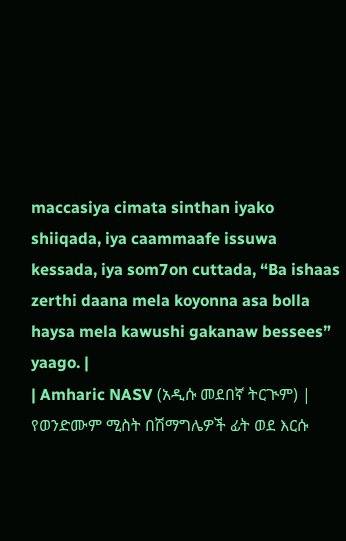maccasiya cimata sinthan iyako shiiqada, iya caammaafe issuwa kessada, iya som7on cuttada, “Ba ishaas zerthi daana mela koyonna asa bolla haysa mela kawushi gakanaw bessees” yaago. |
| Amharic NASV (አዲሱ መደበኛ ትርጒም) | የወንድሙም ሚስት በሽማግሌዎች ፊት ወደ እርሱ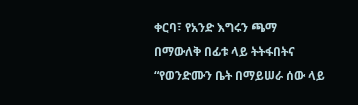ቀርባ፣ የአንድ እግሩን ጫማ በማውለቅ በፊቱ ላይ ትትፋበትና “የወንድሙን ቤት በማይሠራ ሰው ላይ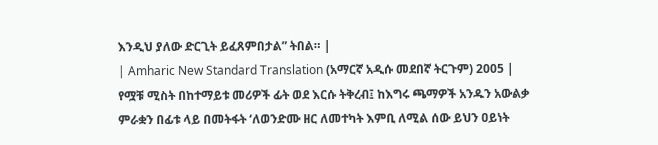እንዲህ ያለው ድርጊት ይፈጸምበታል” ትበል። |
| Amharic New Standard Translation (አማርኛ አዲሱ መደበኛ ትርጉም) 2005 | የሟቹ ሚስት በከተማይቱ መሪዎች ፊት ወደ እርሱ ትቅረብ፤ ከእግሩ ጫማዎች አንዱን አውልቃ ምራቋን በፊቱ ላይ በመትፋት ‘ለወንድሙ ዘር ለመተካት እምቢ ለሚል ሰው ይህን ዐይነት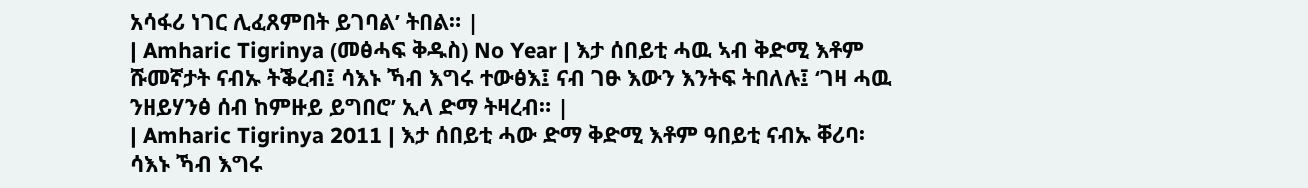አሳፋሪ ነገር ሊፈጸምበት ይገባል’ ትበል። |
| Amharic Tigrinya (መፅሓፍ ቅዱስ) No Year | እታ ሰበይቲ ሓዉ ኣብ ቅድሚ እቶም ሹመኛታት ናብኡ ትቕረብ፤ ሳእኑ ኻብ እግሩ ተውፅእ፤ ናብ ገፁ እውን እንትፍ ትበለሉ፤ ‘ገዛ ሓዉ ንዘይሃንፅ ሰብ ከምዙይ ይግበሮ’ ኢላ ድማ ትዛረብ። |
| Amharic Tigrinya 2011 | እታ ሰበይቲ ሓው ድማ ቅድሚ እቶም ዓበይቲ ናብኡ ቐሪባ፡ ሳእኑ ኻብ እግሩ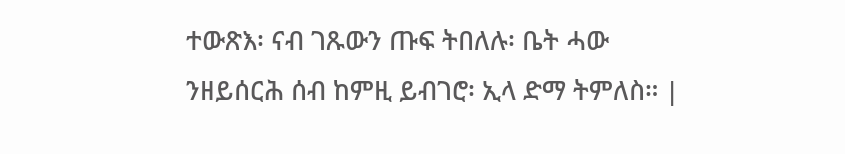ተውጽእ፡ ናብ ገጹውን ጡፍ ትበለሉ፡ ቤት ሓው ንዘይሰርሕ ሰብ ከምዚ ይብገሮ፡ ኢላ ድማ ትምለስ። |